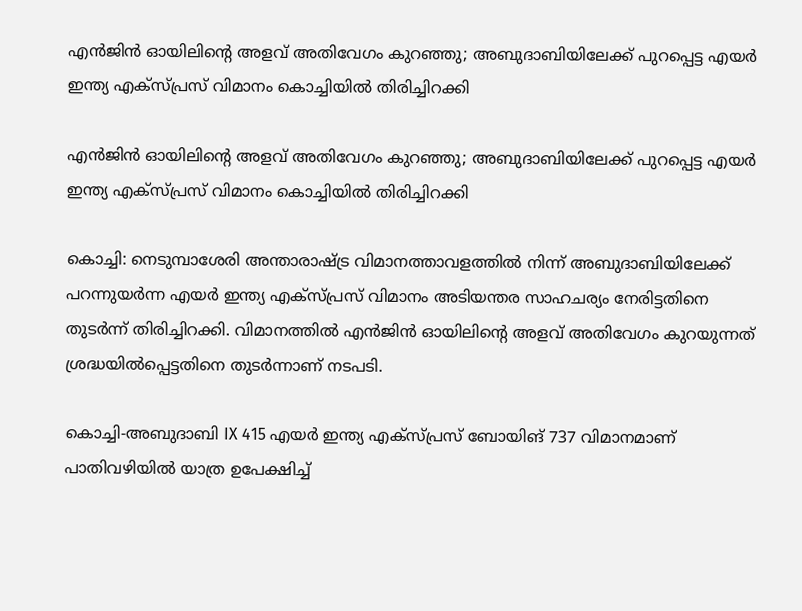എന്‍ജിന്‍ ഓയിലിന്റെ അളവ് അതിവേഗം കുറഞ്ഞു; അബുദാബിയിലേക്ക് പുറപ്പെട്ട എയര്‍ ഇന്ത്യ എക്സ്പ്രസ് വിമാനം കൊച്ചിയില്‍ തിരിച്ചിറക്കി

എന്‍ജിന്‍ ഓയിലിന്റെ അളവ് അതിവേഗം കുറഞ്ഞു; അബുദാബിയിലേക്ക് പുറപ്പെട്ട എയര്‍ ഇന്ത്യ എക്സ്പ്രസ് വിമാനം കൊച്ചിയില്‍ തിരിച്ചിറക്കി

കൊച്ചി: നെടുമ്പാശേരി അന്താരാഷ്ട്ര വിമാനത്താവളത്തില്‍ നിന്ന് അബുദാബിയിലേക്ക് പറന്നുയര്‍ന്ന എയര്‍ ഇന്ത്യ എക്സ്പ്രസ് വിമാനം അടിയന്തര സാഹചര്യം നേരിട്ടതിനെ തുടര്‍ന്ന് തിരിച്ചിറക്കി. വിമാനത്തില്‍ എന്‍ജിന്‍ ഓയിലിന്റെ അളവ് അതിവേഗം കുറയുന്നത് ശ്രദ്ധയില്‍പ്പെട്ടതിനെ തുടര്‍ന്നാണ് നടപടി.

കൊച്ചി-അബുദാബി IX 415 എയര്‍ ഇന്ത്യ എക്സ്പ്രസ് ബോയിങ് 737 വിമാനമാണ് പാതിവഴിയില്‍ യാത്ര ഉപേക്ഷിച്ച്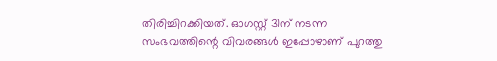തിരിച്ചിറക്കിയത്. ഓഗസ്റ്റ് 31ന് നടന്ന സംഭവത്തിന്റെ വിവരങ്ങള്‍ ഇപ്പോഴാണ് പുറത്തു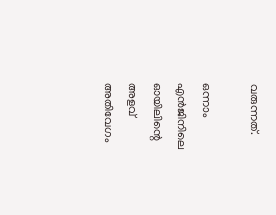വരുന്നത്.

ഒന്നാം എന്‍ജിനിലെ ഓയിലിന്റെ അളവ് അതിവേഗം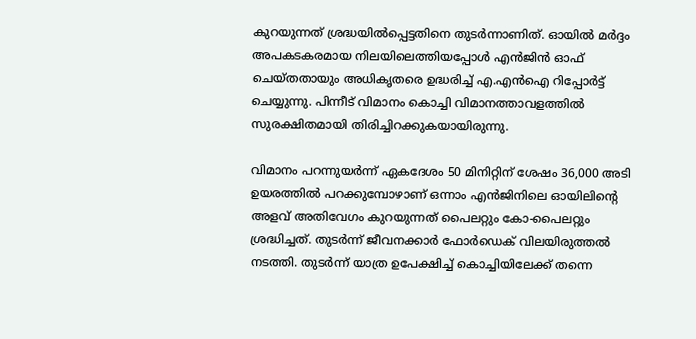കുറയുന്നത് ശ്രദ്ധയില്‍പ്പെട്ടതിനെ തുടര്‍ന്നാണിത്. ഓയില്‍ മര്‍ദ്ദം അപകടകരമായ നിലയിലെത്തിയപ്പോള്‍ എന്‍ജിന്‍ ഓഫ് ചെയ്തതായും അധികൃതരെ ഉദ്ധരിച്ച് എ.എന്‍ഐ റിപ്പോര്‍ട്ട് ചെയ്യുന്നു. പിന്നീട് വിമാനം കൊച്ചി വിമാനത്താവളത്തില്‍ സുരക്ഷിതമായി തിരിച്ചിറക്കുകയായിരുന്നു.

വിമാനം പറന്നുയര്‍ന്ന് ഏകദേശം 50 മിനിറ്റിന് ശേഷം 36,000 അടി ഉയരത്തില്‍ പറക്കുമ്പോഴാണ് ഒന്നാം എന്‍ജിനിലെ ഓയിലിന്റെ അളവ് അതിവേഗം കുറയുന്നത് പൈലറ്റും കോ-പൈലറ്റും ശ്രദ്ധിച്ചത്. തുടര്‍ന്ന് ജീവനക്കാര്‍ ഫോര്‍ഡെക് വിലയിരുത്തല്‍ നടത്തി. തുടര്‍ന്ന് യാത്ര ഉപേക്ഷിച്ച് കൊച്ചിയിലേക്ക് തന്നെ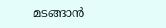മടങ്ങാന്‍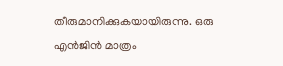തീരുമാനിക്കുകയായിരുന്നു. ഒരു എന്‍ജിന്‍ മാത്രം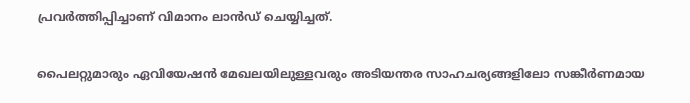പ്രവര്‍ത്തിപ്പിച്ചാണ് വിമാനം ലാന്‍ഡ് ചെയ്യിച്ചത്.

പൈലറ്റുമാരും ഏവിയേഷന്‍ മേഖലയിലുള്ളവരും അടിയന്തര സാഹചര്യങ്ങളിലോ സങ്കീര്‍ണമായ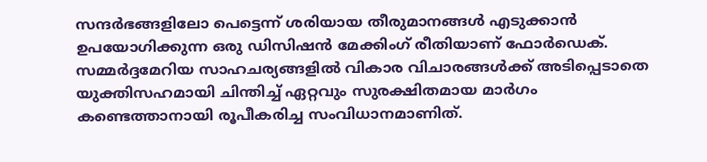സന്ദര്‍ഭങ്ങളിലോ പെട്ടെന്ന് ശരിയായ തീരുമാനങ്ങള്‍ എടുക്കാന്‍ ഉപയോഗിക്കുന്ന ഒരു ഡിസിഷന്‍ മേക്കിംഗ് രീതിയാണ് ഫോര്‍ഡെക്. സമ്മര്‍ദ്ദമേറിയ സാഹചര്യങ്ങളില്‍ വികാര വിചാരങ്ങള്‍ക്ക് അടിപ്പെടാതെ യുക്തിസഹമായി ചിന്തിച്ച് ഏറ്റവും സുരക്ഷിതമായ മാര്‍ഗം കണ്ടെത്താനായി രൂപീകരിച്ച സംവിധാനമാണിത്.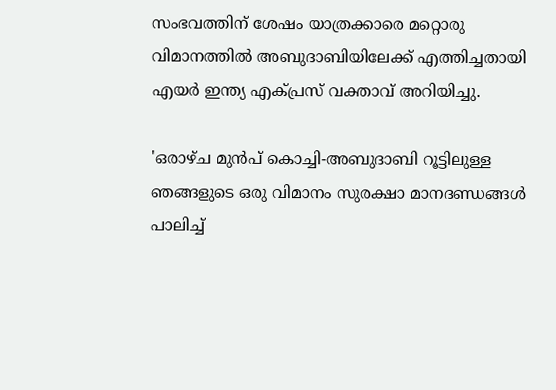സംഭവത്തിന് ശേഷം യാത്രക്കാരെ മറ്റൊരു വിമാനത്തില്‍ അബുദാബിയിലേക്ക് എത്തിച്ചതായി എയര്‍ ഇന്ത്യ എക്പ്രസ് വക്താവ് അറിയിച്ചു.

'ഒരാഴ്ച മുന്‍പ് കൊച്ചി-അബുദാബി റൂട്ടിലുള്ള ഞങ്ങളുടെ ഒരു വിമാനം സുരക്ഷാ മാനദണ്ഡങ്ങള്‍ പാലിച്ച്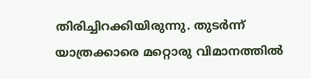തിരിച്ചിറക്കിയിരുന്നു. തുടര്‍ന്ന് യാത്രക്കാരെ മറ്റൊരു വിമാനത്തില്‍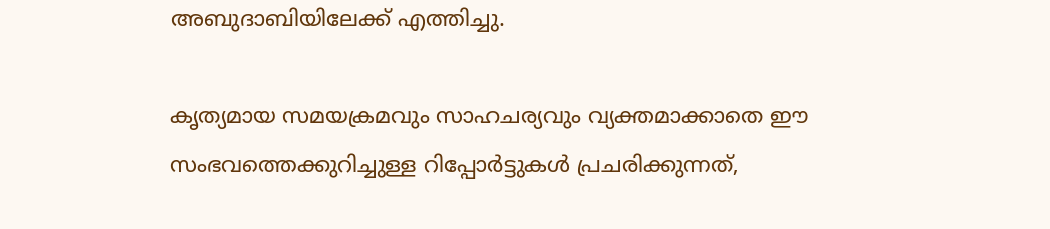അബുദാബിയിലേക്ക് എത്തിച്ചു.

കൃത്യമായ സമയക്രമവും സാഹചര്യവും വ്യക്തമാക്കാതെ ഈ സംഭവത്തെക്കുറിച്ചുള്ള റിപ്പോര്‍ട്ടുകള്‍ പ്രചരിക്കുന്നത്,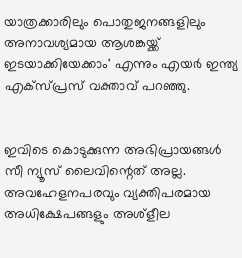യാത്രക്കാരിലും പൊതുജനങ്ങളിലും അനാവശ്യമായ ആശങ്കയ്ക്ക് ഇടയാക്കിയേക്കാം' എന്നും എയര്‍ ഇന്ത്യ എക്സ്പ്രസ് വക്താവ് പറഞ്ഞു.


ഇവിടെ കൊടുക്കുന്ന അഭിപ്രായങ്ങള്‍ സീ ന്യൂസ് ലൈവിന്റെത് അല്ല. അവഹേളനപരവും വ്യക്തിപരമായ അധിക്ഷേപങ്ങളും അശ്‌ളീല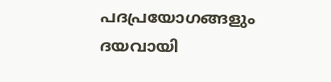പദപ്രയോഗങ്ങളും ദയവായി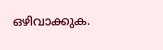ഒഴിവാക്കുക.